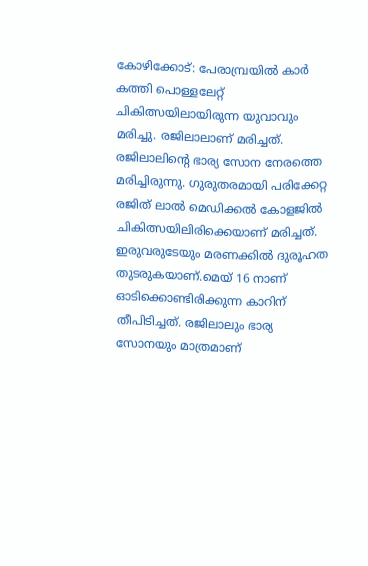കോഴിക്കോട്: പേരാമ്പ്രയിൽ കാർ കത്തി പൊള്ളലേറ്റ് ചികിത്സയിലായിരുന്ന യുവാവും മരിച്ചു. രജിലാലാണ് മരിച്ചത്. രജിലാലിന്റെ ഭാര്യ സോന നേരത്തെ മരിച്ചിരുന്നു. ഗുരുതരമായി പരിക്കേറ്റ രജിത് ലാൽ മെഡിക്കൽ കോളജിൽ ചികിത്സയിലിരിക്കെയാണ് മരിച്ചത്. ഇരുവരുടേയും മരണക്കിൽ ദുരൂഹത തുടരുകയാണ്.മെയ് 16 നാണ് ഓടിക്കൊണ്ടിരിക്കുന്ന കാറിന് തീപിടിച്ചത്. രജിലാലും ഭാര്യ സോനയും മാത്രമാണ്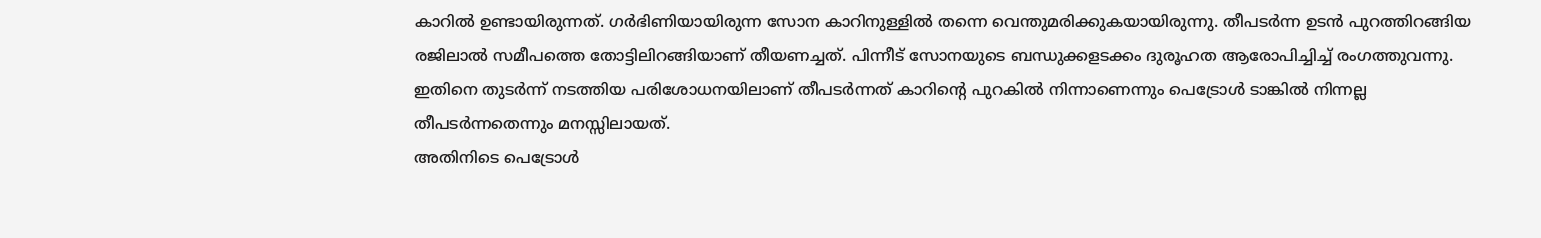കാറിൽ ഉണ്ടായിരുന്നത്. ഗർഭിണിയായിരുന്ന സോന കാറിനുള്ളിൽ തന്നെ വെന്തുമരിക്കുകയായിരുന്നു. തീപടർന്ന ഉടൻ പുറത്തിറങ്ങിയ രജിലാൽ സമീപത്തെ തോട്ടിലിറങ്ങിയാണ് തീയണച്ചത്. പിന്നീട് സോനയുടെ ബന്ധുക്കളടക്കം ദുരൂഹത ആരോപിച്ചിച്ച് രംഗത്തുവന്നു. ഇതിനെ തുടർന്ന് നടത്തിയ പരിശോധനയിലാണ് തീപടർന്നത് കാറിന്റെ പുറകിൽ നിന്നാണെന്നും പെട്രോൾ ടാങ്കിൽ നിന്നല്ല തീപടർന്നതെന്നും മനസ്സിലായത്.
അതിനിടെ പെട്രോൾ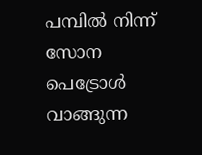പമ്പിൽ നിന്ന് സോന പെട്രോൾ വാങ്ങുന്ന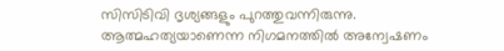സിസിടിവി ദൃശ്യങ്ങളും പുറത്തുവന്നിരുന്നു. ആത്മഹത്യയാണെന്ന നിഗമനത്തിൽ അന്വേഷണം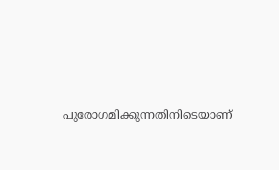പുരോഗമിക്കുന്നതിനിടെയാണ്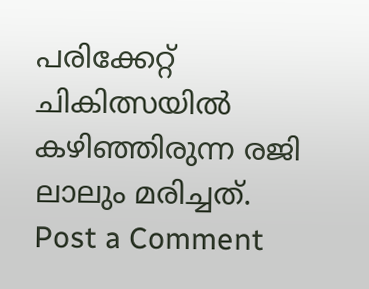പരിക്കേറ്റ് ചികിത്സയിൽ കഴിഞ്ഞിരുന്ന രജി ലാലും മരിച്ചത്.
Post a Comment